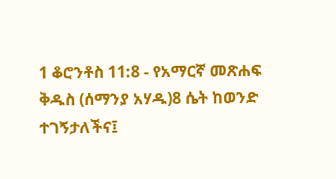1 ቆሮንቶስ 11:8 - የአማርኛ መጽሐፍ ቅዱስ (ሰማንያ አሃዱ)8 ሴት ከወንድ ተገኝታለችና፤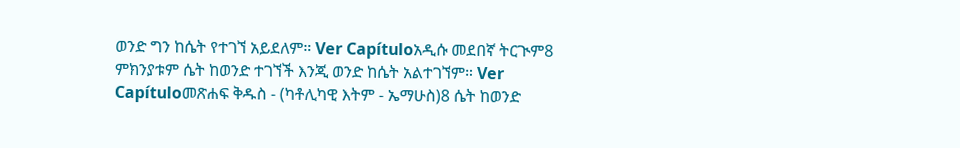ወንድ ግን ከሴት የተገኘ አይደለም። Ver Capítuloአዲሱ መደበኛ ትርጒም8 ምክንያቱም ሴት ከወንድ ተገኘች እንጂ ወንድ ከሴት አልተገኘም። Ver Capítuloመጽሐፍ ቅዱስ - (ካቶሊካዊ እትም - ኤማሁስ)8 ሴት ከወንድ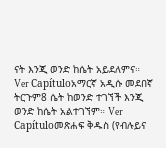ናት እንጂ ወንድ ከሴት አይደለምና። Ver Capítuloአማርኛ አዲሱ መደበኛ ትርጉም8 ሴት ከወንድ ተገኘች እንጂ ወንድ ከሴት አልተገኘም። Ver Capítuloመጽሐፍ ቅዱስ (የብሉይና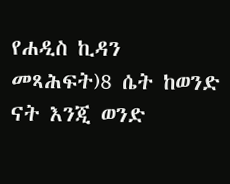የሐዲስ ኪዳን መጻሕፍት)8 ሴት ከወንድ ናት እንጂ ወንድ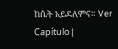ከሴት አይደለምና። Ver Capítulo |